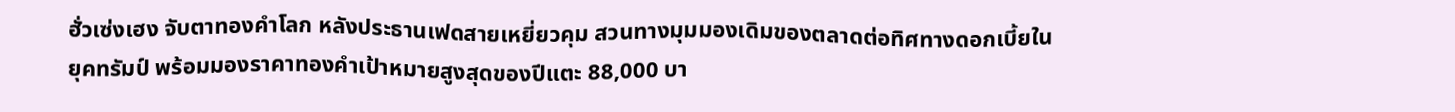ฮั่วเซ่งเฮง จับตาทองคำโลก หลังประธานเฟดสายเหยี่ยวคุม สวนทางมุมมองเดิมของตลาดต่อทิศทางดอกเบี้ยในยุคทรัมป์ พร้อมมองราคาทองคำเป้าหมายสูงสุดของปีแตะ 88,000 บา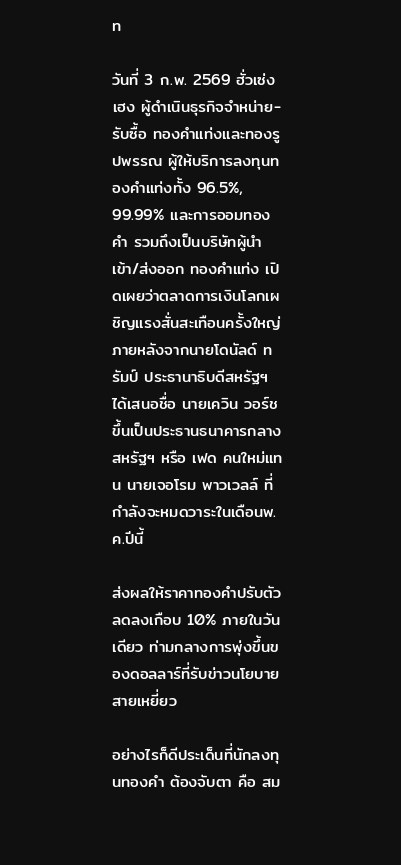ท

วันที่ 3 ก.พ. 2569 ฮั่วเซ่งเฮง ผู้ดำเนินธุรกิจจำหน่าย-รับซื้อ ทองคำแท่งและทองรูปพรรณ ผู้ให้บริการลงทุนทองคำแท่งทั้ง 96.5%, 99.99% และการออมทองคำ รวมถึงเป็นบริษัทผู้นำเข้า/ส่งออก ทองคำแท่ง เปิดเผยว่าตลาดการเงินโลกเผชิญแรงสั่นสะเทือนครั้งใหญ่ ภายหลังจากนายโดนัลด์ ทรัมป์ ประธานาธิบดีสหรัฐฯ ได้เสนอชื่อ นายเควิน วอร์ช ขึ้นเป็นประธานธนาคารกลางสหรัฐฯ หรือ เฟด คนใหม่แทน นายเจอโรม พาวเวลล์ ที่กำลังจะหมดวาระในเดือนพ.ค.ปีนี้

ส่งผลให้ราคาทองคำปรับตัวลดลงเกือบ 10% ภายในวันเดียว ท่ามกลางการพุ่งขึ้นของดอลลาร์ที่รับข่าวนโยบายสายเหยี่ยว

อย่างไรก็ดีประเด็นที่นักลงทุนทองคำ ต้องจับตา คือ สม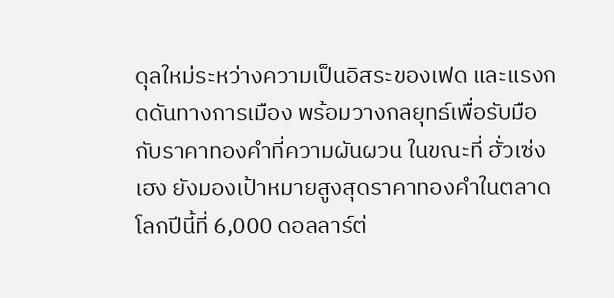ดุลใหม่ระหว่างความเป็นอิสระของเฟด และแรงกดดันทางการเมือง พร้อมวางกลยุทธ์เพื่อรับมือกับราคาทองคำที่ความผันผวน ในขณะที่ ฮั่วเซ่งเฮง ยังมองเป้าหมายสูงสุดราคาทองคำในตลาดโลกปีนี้ที่ 6,000 ดอลลาร์ต่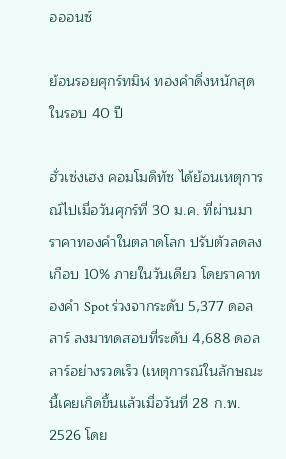อออนซ์

ย้อนรอยศุกร์ทมิฬ ทองคำดิ่งหนักสุดในรอบ 40 ปี

ฮั่วเซ่งเฮง คอมโมดิทัซ ได้ย้อนเหตุการณ์ไปเมื่อวันศุกร์ที่ 30 ม.ค. ที่ผ่านมา ราคาทองคำในตลาดโลก ปรับตัวลดลงเกือบ 10% ภายในวันเดียว โดยราคาทองคำ Spot ร่วงจากระดับ 5,377 ดอลลาร์ ลงมาทดสอบที่ระดับ 4,688 ดอลลาร์อย่างรวดเร็ว (เหตุการณ์ในลักษณะนี้เคยเกิดขึ้นแล้วเมื่อวันที่ 28 ก.พ. 2526 โดย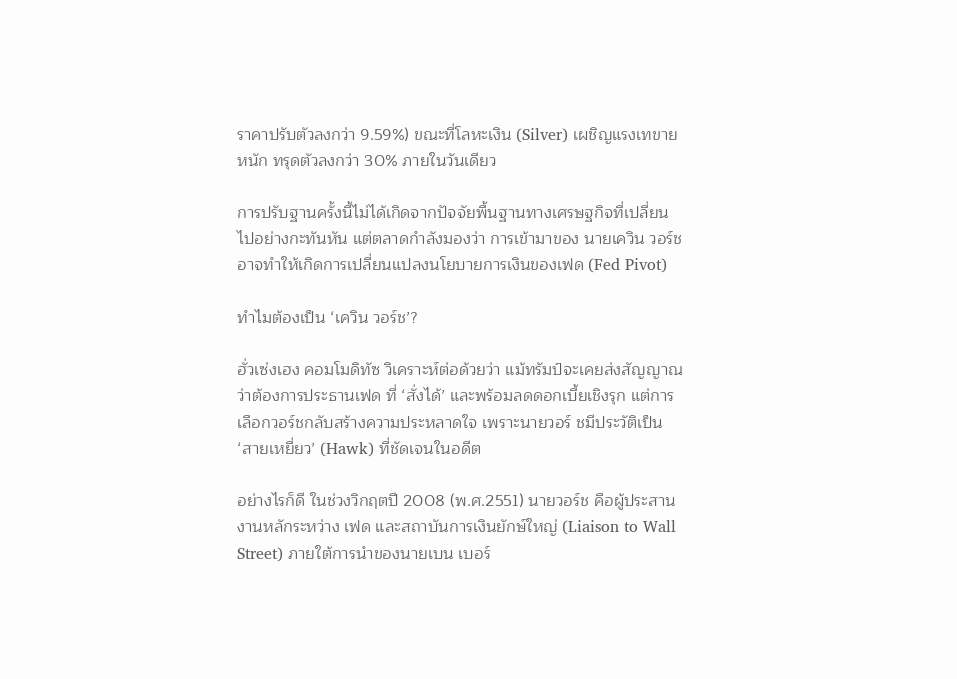ราคาปรับตัวลงกว่า 9.59%) ขณะที่โลหะเงิน (Silver) เผชิญแรงเทขายหนัก ทรุดตัวลงกว่า 30% ภายในวันเดียว

การปรับฐานครั้งนี้ไม่ได้เกิดจากปัจจัยพื้นฐานทางเศรษฐกิจที่เปลี่ยนไปอย่างกะทันหัน แต่ตลาดกำลังมองว่า การเข้ามาของ นายเควิน วอร์ช อาจทำให้เกิดการเปลี่ยนแปลงนโยบายการเงินของเฟด (Fed Pivot)

ทำไมต้องเป็น ‘เควิน วอร์ช’?

ฮั่วเซ่งเฮง คอมโมดิทัซ วิเคราะห์ต่อด้วยว่า แม้ทรัมป์จะเคยส่งสัญญาณว่าต้องการประธานเฟด ที่ ‘สั่งได้’ และพร้อมลดดอกเบี้ยเชิงรุก แต่การเลือกวอร์ชกลับสร้างความประหลาดใจ เพราะนายวอร์ ชมีประวัติเป็น ‘สายเหยี่ยว’ (Hawk) ที่ชัดเจนในอดีต

อย่างไรก็ดี ในช่วงวิกฤตปี 2008 (พ.ศ.2551) นายวอร์ช คือผู้ประสานงานหลักระหว่าง เฟด และสถาบันการเงินยักษ์ใหญ่ (Liaison to Wall Street) ภายใต้การนำของนายเบน เบอร์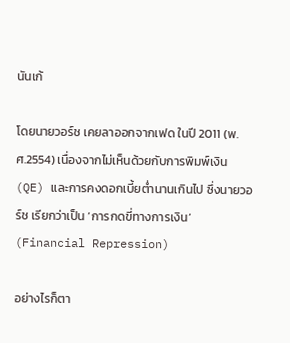นันเก้

โดยนายวอร์ช เคยลาออกจากเฟด ในปี 2011 (พ.ศ.2554) เนื่องจากไม่เห็นด้วยกับการพิมพ์เงิน (QE) และการคงดอกเบี้ยต่ำนานเกินไป ซึ่งนายวอร์ช เรียกว่าเป็น ‘การกดขี่ทางการเงิน’ (Financial Repression)

อย่างไรก็ตา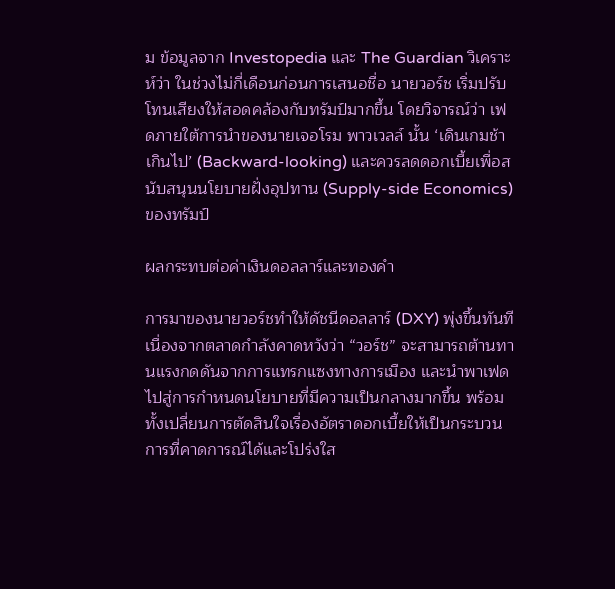ม ข้อมูลจาก Investopedia และ The Guardian วิเคราะห์ว่า ในช่วงไม่กี่เดือนก่อนการเสนอชื่อ นายวอร์ช เริ่มปรับโทนเสียงให้สอดคล้องกับทรัมป์มากขึ้น โดยวิจารณ์ว่า เฟดภายใต้การนำของนายเจอโรม พาวเวลล์ นั้น ‘เดินเกมช้าเกินไป’ (Backward-looking) และควรลดดอกเบี้ยเพื่อสนับสนุนนโยบายฝั่งอุปทาน (Supply-side Economics) ของทรัมป์

ผลกระทบต่อค่าเงินดอลลาร์และทองคำ

การมาของนายวอร์ชทำให้ดัชนีดอลลาร์ (DXY) พุ่งขึ้นทันที เนื่องจากตลาดกำลังคาดหวังว่า “วอร์ช” จะสามารถต้านทานแรงกดดันจากการแทรกแซงทางการเมือง และนำพาเฟดไปสู่การกำหนดนโยบายที่มีความเป็นกลางมากขึ้น พร้อมทั้งเปลี่ยนการตัดสินใจเรื่องอัตราดอกเบี้ยให้เป็นกระบวนการที่คาดการณ์ได้และโปร่งใส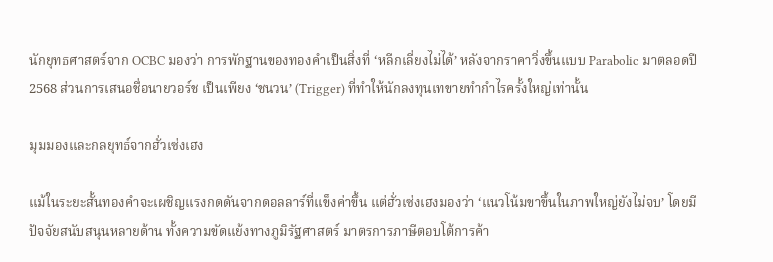นักยุทธศาสตร์จาก OCBC มองว่า การพักฐานของทองคำเป็นสิ่งที่ ‘หลีกเลี่ยงไม่ได้’ หลังจากราคาวิ่งขึ้นแบบ Parabolic มาตลอดปี 2568 ส่วนการเสนอชื่อนายวอร์ช เป็นเพียง ‘ชนวน’ (Trigger) ที่ทำให้นักลงทุนเทขายทำกำไรครั้งใหญ่เท่านั้น

มุมมองและกลยุทธ์จากฮั่วเซ่งเฮง

แม้ในระยะสั้นทองคำจะเผชิญแรงกดดันจากดอลลาร์ที่แข็งค่าขึ้น แต่ฮั่วเซ่งเฮงมองว่า ‘แนวโน้มขาขึ้นในภาพใหญ่ยังไม่จบ’ โดยมีปัจจัยสนับสนุนหลายด้าน ทั้งความขัดแย้งทางภูมิรัฐศาสตร์ มาตรการภาษีตอบโต้การค้า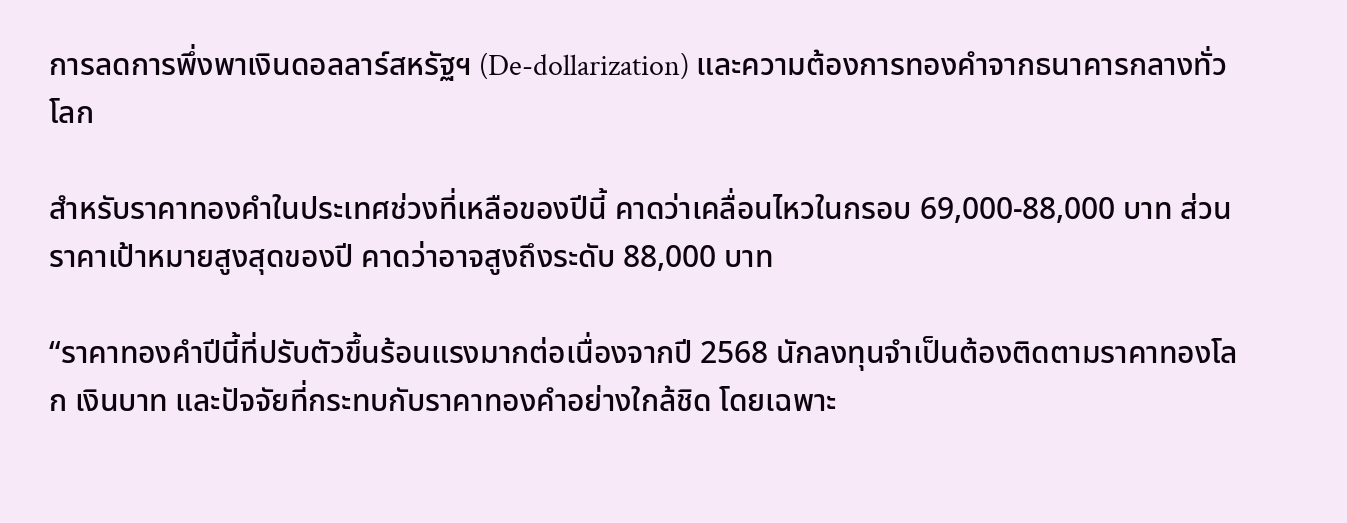การลดการพึ่งพาเงินดอลลาร์สหรัฐฯ (De-dollarization) และความต้องการทองคำจากธนาคารกลางทั่วโลก

สำหรับราคาทองคำในประเทศช่วงที่เหลือของปีนี้ คาดว่าเคลื่อนไหวในกรอบ 69,000-88,000 บาท ส่วนราคาเป้าหมายสูงสุดของปี คาดว่าอาจสูงถึงระดับ 88,000 บาท

“ราคาทองคำปีนี้ที่ปรับตัวขึ้นร้อนแรงมากต่อเนื่องจากปี 2568 นักลงทุนจำเป็นต้องติดตามราคาทองโลก เงินบาท และปัจจัยที่กระทบกับราคาทองคำอย่างใกล้ชิด โดยเฉพาะ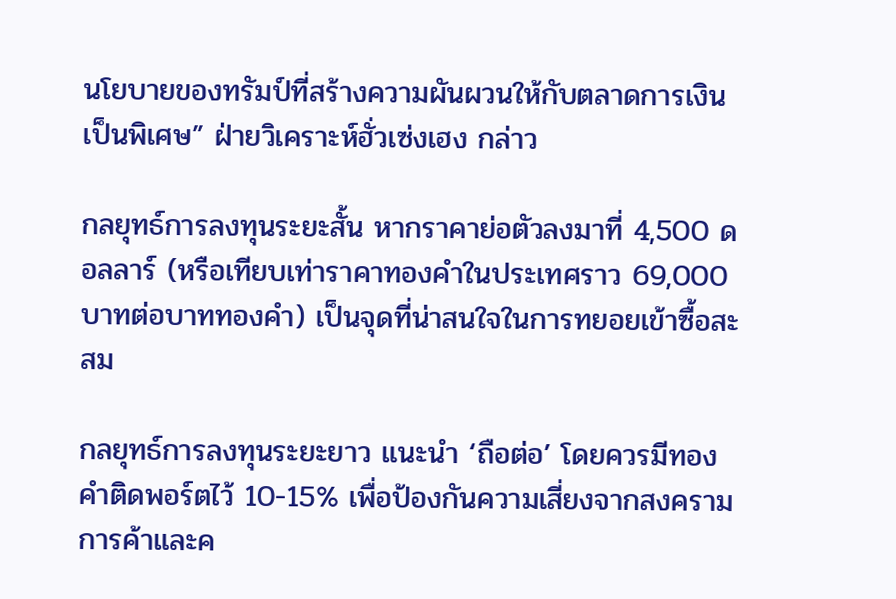นโยบายของทรัมป์ที่สร้างความผันผวนให้กับตลาดการเงินเป็นพิเศษ” ฝ่ายวิเคราะห์ฮั่วเซ่งเฮง กล่าว

กลยุทธ์การลงทุนระยะสั้น หากราคาย่อตัวลงมาที่ 4,500 ดอลลาร์ (หรือเทียบเท่าราคาทองคำในประเทศราว 69,000 บาทต่อบาททองคำ) เป็นจุดที่น่าสนใจในการทยอยเข้าซื้อสะสม

กลยุทธ์การลงทุนระยะยาว แนะนำ ‘ถือต่อ’ โดยควรมีทองคำติดพอร์ตไว้ 10-15% เพื่อป้องกันความเสี่ยงจากสงครามการค้าและค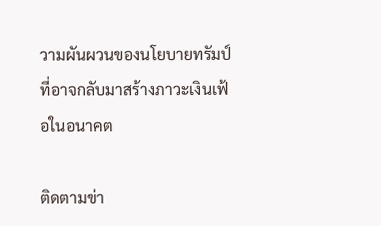วามผันผวนของนโยบายทรัมป์ที่อาจกลับมาสร้างภาวะเงินเฟ้อในอนาคต

ติดตามข่า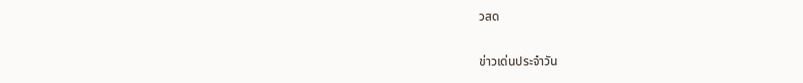วสด

ข่าวเด่นประจำวัน